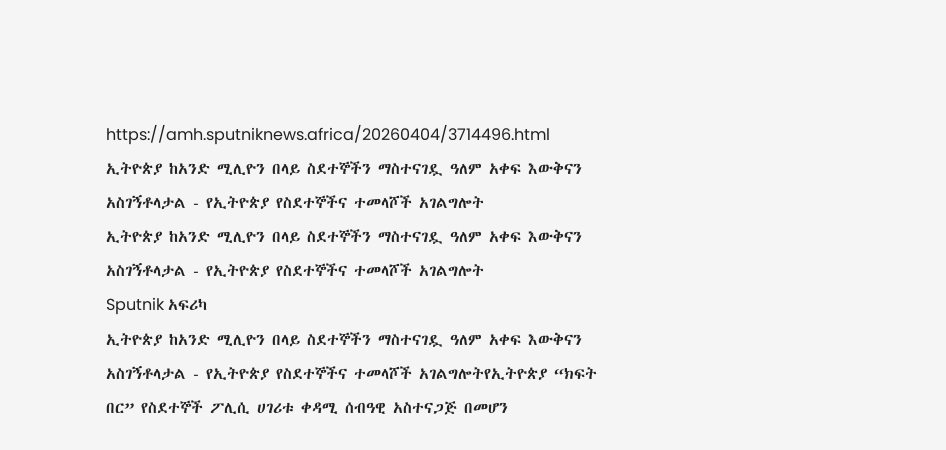https://amh.sputniknews.africa/20260404/3714496.html
ኢትዮጵያ ከአንድ ሚሊዮን በላይ ስደተኞችን ማስተናገዷ ዓለም አቀፍ እውቅናን አስገኝቶላታል - የኢትዮጵያ የስደተኞችና ተመላሾች አገልግሎት
ኢትዮጵያ ከአንድ ሚሊዮን በላይ ስደተኞችን ማስተናገዷ ዓለም አቀፍ እውቅናን አስገኝቶላታል - የኢትዮጵያ የስደተኞችና ተመላሾች አገልግሎት
Sputnik አፍሪካ
ኢትዮጵያ ከአንድ ሚሊዮን በላይ ስደተኞችን ማስተናገዷ ዓለም አቀፍ እውቅናን አስገኝቶላታል - የኢትዮጵያ የስደተኞችና ተመላሾች አገልግሎትየኢትዮጵያ “ክፍት በር” የስደተኞች ፖሊሲ ሀገሪቱ ቀዳሚ ሰብዓዊ አስተናጋጅ በመሆን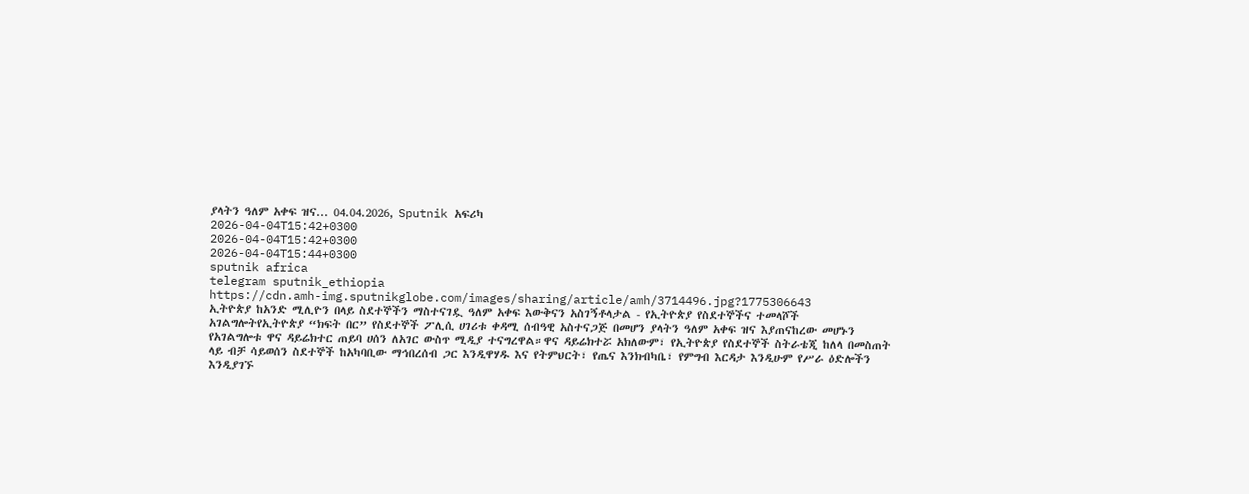ያላትን ዓለም አቀፍ ዝና... 04.04.2026, Sputnik አፍሪካ
2026-04-04T15:42+0300
2026-04-04T15:42+0300
2026-04-04T15:44+0300
sputnik africa
telegram sputnik_ethiopia
https://cdn.amh-img.sputnikglobe.com/images/sharing/article/amh/3714496.jpg?1775306643
ኢትዮጵያ ከአንድ ሚሊዮን በላይ ስደተኞችን ማስተናገዷ ዓለም አቀፍ እውቅናን አስገኝቶላታል - የኢትዮጵያ የስደተኞችና ተመላሾች አገልግሎትየኢትዮጵያ “ክፍት በር” የስደተኞች ፖሊሲ ሀገሪቱ ቀዳሚ ሰብዓዊ አስተናጋጅ በመሆን ያላትን ዓለም አቀፍ ዝና እያጠናከረው መሆኑን የአገልግሎቱ ዋና ዳይሬክተር ጠይባ ሀሰን ለአገር ውስጥ ሚዲያ ተናግረዋል።ዋና ዳይሬክተሯ አክለውም፣ የኢትዮጵያ የስደተኞች ስትራቴጂ ከለላ በመስጠት ላይ ብቻ ሳይወሰን ስደተኞች ከአካባቢው ማኅበረሰብ ጋር እንዲዋሃዱ እና የትምህርት፣ የጤና እንክብካቤ፣ የምግብ እርዳታ እንዲሁም የሥራ ዕድሎችን እንዲያገኙ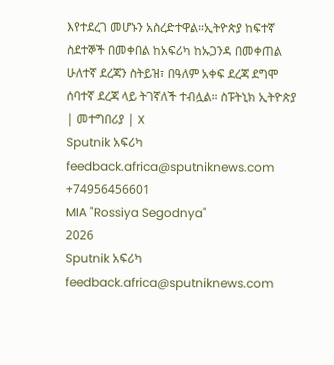እየተደረገ መሆኑን አስረድተዋል።ኢትዮጵያ ከፍተኛ ስደተኞች በመቀበል ከአፍሪካ ከኡጋንዳ በመቀጠል ሁለተኛ ደረጃን ስትይዝ፣ በዓለም አቀፍ ደረጃ ደግሞ ሰባተኛ ደረጃ ላይ ትገኛለች ተብሏል። ስፑትኒክ ኢትዮጵያ | መተግበሪያ | X
Sputnik አፍሪካ
feedback.africa@sputniknews.com
+74956456601
MIA "Rossiya Segodnya"
2026
Sputnik አፍሪካ
feedback.africa@sputniknews.com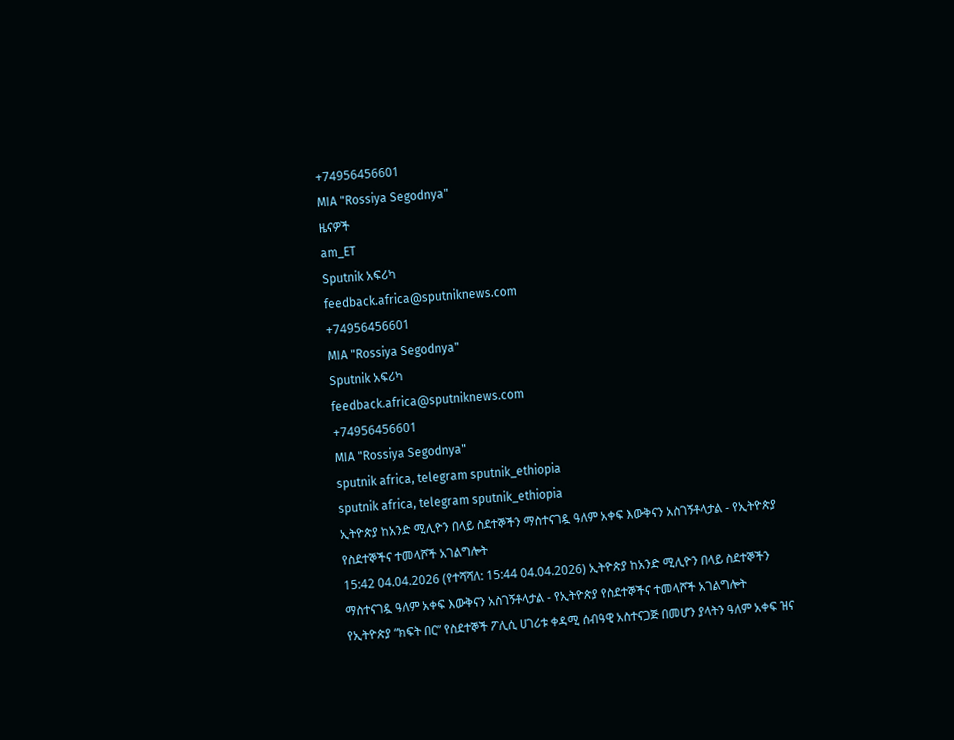+74956456601
MIA "Rossiya Segodnya"
ዜናዎች
am_ET
Sputnik አፍሪካ
feedback.africa@sputniknews.com
+74956456601
MIA "Rossiya Segodnya"
Sputnik አፍሪካ
feedback.africa@sputniknews.com
+74956456601
MIA "Rossiya Segodnya"
sputnik africa, telegram sputnik_ethiopia
sputnik africa, telegram sputnik_ethiopia
ኢትዮጵያ ከአንድ ሚሊዮን በላይ ስደተኞችን ማስተናገዷ ዓለም አቀፍ እውቅናን አስገኝቶላታል - የኢትዮጵያ የስደተኞችና ተመላሾች አገልግሎት
15:42 04.04.2026 (የተሻሻለ: 15:44 04.04.2026) ኢትዮጵያ ከአንድ ሚሊዮን በላይ ስደተኞችን ማስተናገዷ ዓለም አቀፍ እውቅናን አስገኝቶላታል - የኢትዮጵያ የስደተኞችና ተመላሾች አገልግሎት
የኢትዮጵያ “ክፍት በር” የስደተኞች ፖሊሲ ሀገሪቱ ቀዳሚ ሰብዓዊ አስተናጋጅ በመሆን ያላትን ዓለም አቀፍ ዝና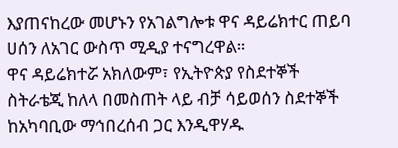እያጠናከረው መሆኑን የአገልግሎቱ ዋና ዳይሬክተር ጠይባ ሀሰን ለአገር ውስጥ ሚዲያ ተናግረዋል።
ዋና ዳይሬክተሯ አክለውም፣ የኢትዮጵያ የስደተኞች ስትራቴጂ ከለላ በመስጠት ላይ ብቻ ሳይወሰን ስደተኞች ከአካባቢው ማኅበረሰብ ጋር እንዲዋሃዱ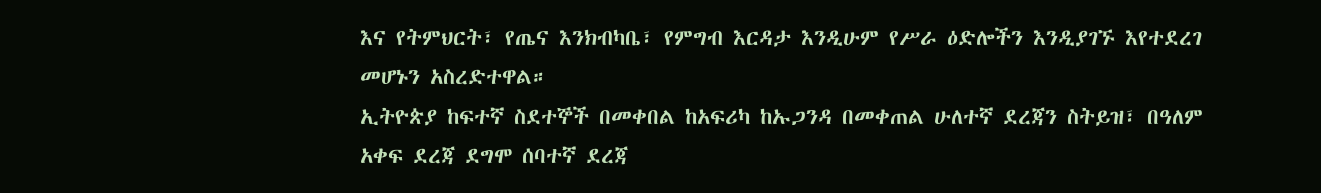እና የትምህርት፣ የጤና እንክብካቤ፣ የምግብ እርዳታ እንዲሁም የሥራ ዕድሎችን እንዲያገኙ እየተደረገ መሆኑን አስረድተዋል።
ኢትዮጵያ ከፍተኛ ስደተኞች በመቀበል ከአፍሪካ ከኡጋንዳ በመቀጠል ሁለተኛ ደረጃን ስትይዝ፣ በዓለም አቀፍ ደረጃ ደግሞ ሰባተኛ ደረጃ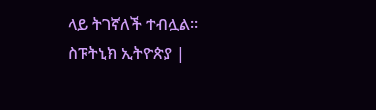ላይ ትገኛለች ተብሏል።
ስፑትኒክ ኢትዮጵያ |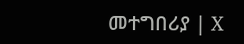መተግበሪያ | X